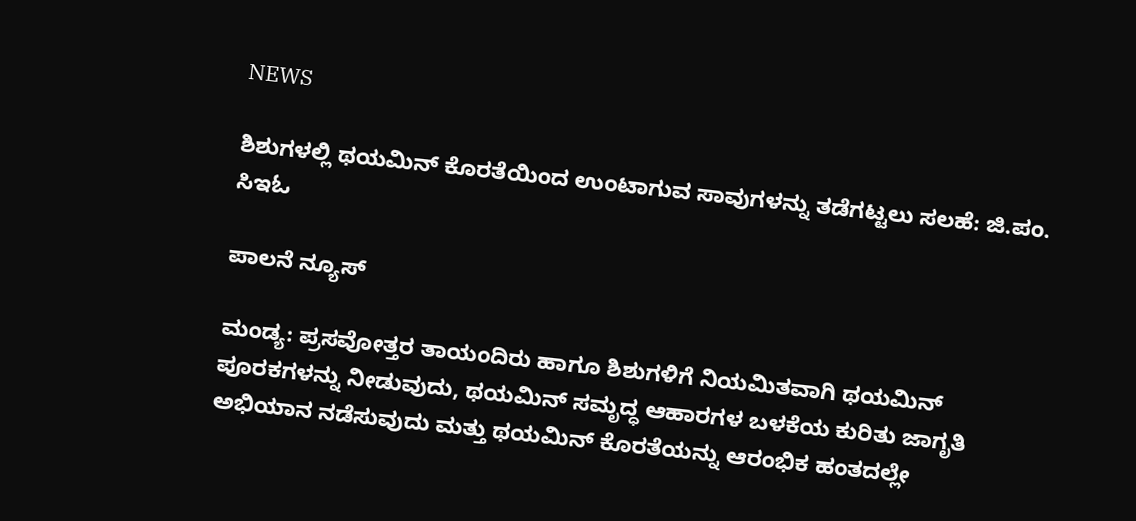NEWS

ಶಿಶುಗಳಲ್ಲಿ ಥಯಮಿನ್ ಕೊರತೆಯಿಂದ ಉಂಟಾಗುವ ಸಾವುಗಳನ್ನು ತಡೆಗಟ್ಟಲು ಸಲಹೆ: ಜಿ.ಪಂ. ಸಿಇಓ

ಪಾಲನೆ ನ್ಯೂಸ್

ಮಂಡ್ಯ: ಪ್ರಸವೋತ್ತರ ತಾಯಂದಿರು ಹಾಗೂ ಶಿಶುಗಳಿಗೆ ನಿಯಮಿತವಾಗಿ ಥಯಮಿನ್ ಪೂರಕಗಳನ್ನು ನೀಡುವುದು, ಥಯಮಿನ್ ಸಮೃದ್ಧ ಆಹಾರಗಳ ಬಳಕೆಯ ಕುರಿತು ಜಾಗೃತಿ ಅಭಿಯಾನ ನಡೆಸುವುದು ಮತ್ತು ಥಯಮಿನ್ ಕೊರತೆಯನ್ನು ಆರಂಭಿಕ ಹಂತದಲ್ಲೇ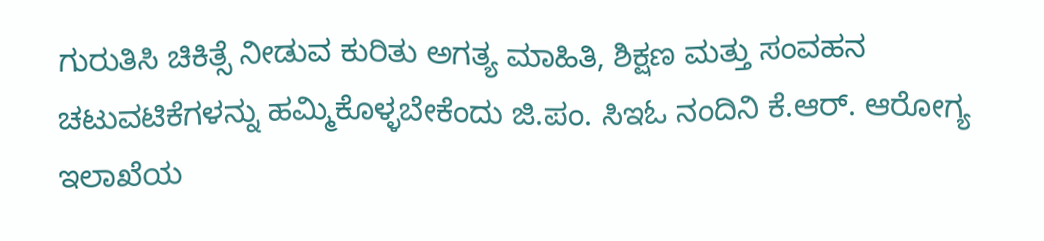ಗುರುತಿಸಿ ಚಿಕಿತ್ಸೆ ನೀಡುವ ಕುರಿತು ಅಗತ್ಯ ಮಾಹಿತಿ, ಶಿಕ್ಷಣ ಮತ್ತು ಸಂವಹನ ಚಟುವಟಿಕೆಗಳನ್ನು ಹಮ್ಮಿಕೊಳ್ಳಬೇಕೆಂದು ಜಿ.ಪಂ. ಸಿಇಓ ನಂದಿನಿ ಕೆ.ಆರ್. ಆರೋಗ್ಯ ಇಲಾಖೆಯ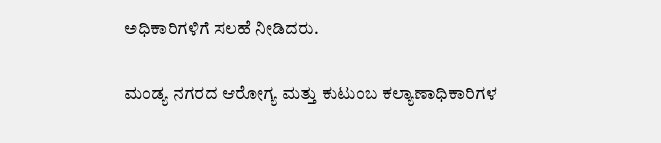ಅಧಿಕಾರಿಗಳಿಗೆ ಸಲಹೆ ನೀಡಿದರು.

ಮಂಡ್ಯ ನಗರದ ಆರೋಗ್ಯ ಮತ್ತು ಕುಟುಂಬ ಕಲ್ಯಾಣಾಧಿಕಾರಿಗಳ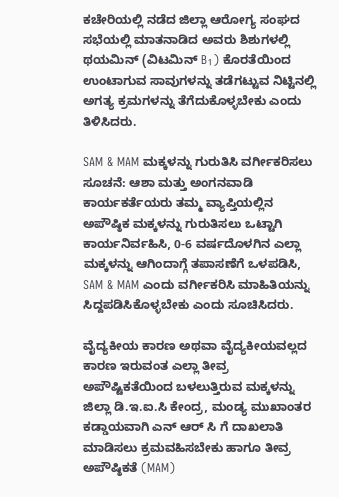ಕಚೇರಿಯಲ್ಲಿ ನಡೆದ ಜಿಲ್ಲಾ ಆರೋಗ್ಯ ಸಂಘದ ಸಭೆಯಲ್ಲಿ ಮಾತನಾಡಿದ ಅವರು ಶಿಶುಗಳಲ್ಲಿ ಥಯಮಿನ್ (ವಿಟಮಿನ್ B₁) ಕೊರತೆಯಿಂದ ಉಂಟಾಗುವ ಸಾವುಗಳನ್ನು ತಡೆಗಟ್ಟುವ ನಿಟ್ಟಿನಲ್ಲಿ ಅಗತ್ಯ ಕ್ರಮಗಳನ್ನು ತೆಗೆದುಕೊಳ್ಳಬೇಕು ಎಂದು ತಿಳಿಸಿದರು.

SAM & MAM ಮಕ್ಕಳನ್ನು ಗುರುತಿಸಿ ವರ್ಗೀಕರಿಸಲು ಸೂಚನೆ: ಆಶಾ ಮತ್ತು ಅಂಗನವಾಡಿ ಕಾರ್ಯಕರ್ತೆಯರು ತಮ್ಮ ವ್ಯಾಪ್ತಿಯಲ್ಲಿನ ಅಪೌಷ್ಠಿಕ ಮಕ್ಕಳನ್ನು ಗುರುತಿಸಲು ಒಟ್ಟಾಗಿ ಕಾರ್ಯನಿರ್ವಹಿಸಿ, 0-6 ವರ್ಷದೊಳಗಿನ ಎಲ್ಲಾ ಮಕ್ಕಳನ್ನು ಆಗಿಂದಾಗ್ಗೆ ತಪಾಸಣೆಗೆ ಒಳಪಡಿಸಿ, SAM & MAM ಎಂದು ವರ್ಗೀಕರಿಸಿ ಮಾಹಿತಿಯನ್ನು ಸಿದ್ದಪಡಿಸಿಕೊಳ್ಳಬೇಕು ಎಂದು ಸೂಚಿಸಿದರು.

ವೈದ್ಯಕೀಯ ಕಾರಣ ಅಥವಾ ವೈದ್ಯಕೀಯವಲ್ಲದ ಕಾರಣ ಇರುವಂತ ಎಲ್ಲಾ ತೀವ್ರ ಅಪೌಷ್ಟಿಕತೆಯಿಂದ ಬಳಲುತ್ತಿರುವ ಮಕ್ಕಳನ್ನು ಜಿಲ್ಲಾ ಡಿ.ಇ.ಐ.ಸಿ ಕೇಂದ್ರ, ಮಂಡ್ಯ ಮುಖಾಂತರ ಕಡ್ಡಾಯವಾಗಿ ಎನ್ ಆರ್ ಸಿ ಗೆ ದಾಖಲಾತಿ ಮಾಡಿಸಲು ಕ್ರಮವಹಿಸಬೇಕು ಹಾಗೂ ತೀವ್ರ ಅಪೌಷ್ಠಿಕತೆ (MAM)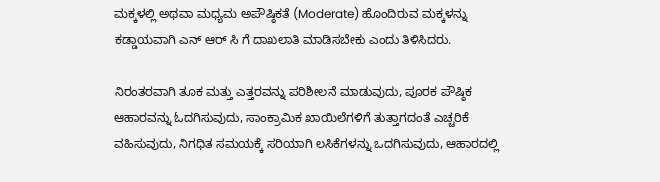ಮಕ್ಕಳಲ್ಲಿ ಅಥವಾ ಮಧ್ಯಮ ಅಪೌಷ್ಠಿಕತೆ (Moderate) ಹೊಂದಿರುವ ಮಕ್ಕಳನ್ನು ಕಡ್ಡಾಯವಾಗಿ ಎನ್ ಆರ್ ಸಿ ಗೆ ದಾಖಲಾತಿ ಮಾಡಿಸಬೇಕು ಎಂದು ತಿಳಿಸಿದರು.

ನಿರಂತರವಾಗಿ ತೂಕ ಮತ್ತು ಎತ್ತರವನ್ನು ಪರಿಶೀಲನೆ ಮಾಡುವುದು, ಪೂರಕ ಪೌಷ್ಠಿಕ ಆಹಾರವನ್ನು ಓದಗಿಸುವುದು, ಸಾಂಕ್ರಾಮಿಕ ಖಾಯಿಲೆಗಳಿಗೆ ತುತ್ತಾಗದಂತೆ ಎಚ್ಚರಿಕೆ ವಹಿಸುವುದು, ನಿಗಧಿತ ಸಮಯಕ್ಕೆ ಸರಿಯಾಗಿ ಲಸಿಕೆಗಳನ್ನು ಒದಗಿಸುವುದು, ಆಹಾರದಲ್ಲಿ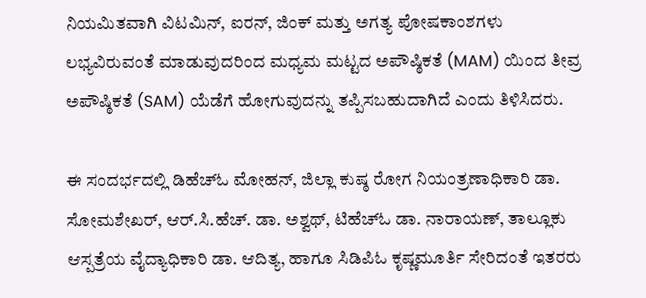ನಿಯಮಿತವಾಗಿ ವಿಟಮಿನ್, ಐರನ್, ಜಿಂಕ್ ಮತ್ತು ಅಗತ್ಯ ಪೋಷಕಾಂಶಗಳು ಲಭ್ಯವಿರುವಂತೆ ಮಾಡುವುದರಿಂದ ಮಧ್ಯಮ ಮಟ್ಟದ ಅಪೌಷ್ಠಿಕತೆ (MAM) ಯಿಂದ ತೀವ್ರ ಅಪೌಷ್ಠಿಕತೆ (SAM) ಯೆಡೆಗೆ ಹೋಗುವುದನ್ನು ತಪ್ಪಿಸಬಹುದಾಗಿದೆ ಎಂದು ತಿಳಿಸಿದರು.

ಈ ಸಂದರ್ಭದಲ್ಲಿ ಡಿಹೆಚ್ಓ ಮೋಹನ್, ಜಿಲ್ಲಾ ಕುಷ್ಠ ರೋಗ ನಿಯಂತ್ರಣಾಧಿಕಾರಿ ಡಾ. ಸೋಮಶೇಖರ್, ಆರ್.ಸಿ.ಹೆಚ್. ಡಾ. ಅಶ್ವಥ್, ಟಿಹೆಚ್ಓ ಡಾ. ನಾರಾಯಣ್, ತಾಲ್ಲೂಕು ಆಸ್ಪತ್ರೆಯ ವೈದ್ಯಾಧಿಕಾರಿ ಡಾ. ಆದಿತ್ಯ, ಹಾಗೂ ಸಿಡಿಪಿಓ ಕೃಷ್ಣಮೂರ್ತಿ ಸೇರಿದಂತೆ ಇತರರು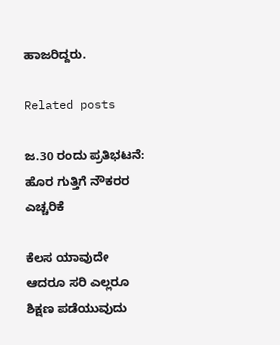ಹಾಜರಿದ್ದರು.

Related posts

ಜ.30 ರಂದು ಪ್ರತಿಭಟನೆ: ಹೊರ ಗುತ್ತಿಗೆ ನೌಕರರ ಎಚ್ಚರಿಕೆ

ಕೆಲಸ ಯಾವುದೇ ಆದರೂ ಸರಿ ಎಲ್ಲರೂ ಶಿಕ್ಷಣ ಪಡೆಯುವುದು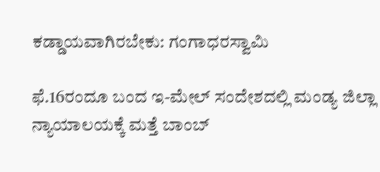ಕಡ್ಡಾಯವಾಗಿರಬೇಕು: ಗಂಗಾಧರಸ್ವಾಮಿ

ಫೆ.16ರಂದೂ ಬಂದ ಇ-ಮೇಲ್ ಸಂದೇಶದಲ್ಲಿ ಮಂಡ್ಯ ಜಿಲ್ಲಾ ನ್ಯಾಯಾಲಯಕ್ಕೆ ಮತ್ತೆ ಬಾಂಬ್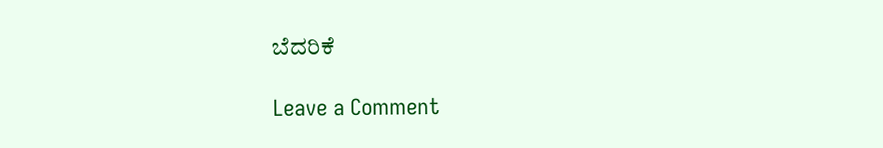ಬೆದರಿಕೆ

Leave a Comment